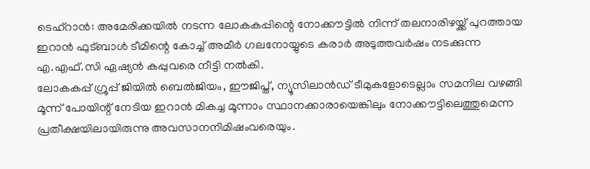ടെഹ്റാൻ: അമേരിക്കയിൽ നടന്ന ലോകകപ്പിന്റെ നോക്കൗട്ടിൽ നിന്ന് തലനാരിഴയ്ക്ക് പുറത്തായ ഇറാൻ ഫുട്ബാൾ ടീമിന്റെ കോച്ച് അമീർ ഗലനോയ്യുടെ കരാർ അടുത്തവർഷം നടക്കുന്ന എ.എഫ്.സി ഏഷ്യൻ കപ്പുവരെ നീട്ടി നൽകി.
ലോകകപ്പ് ഗ്രൂപ്പ് ജിയിൽ ബെൽജിയം, ഈജിപ്ത്, ന്യൂസിലാൻഡ് ടീമുകളോടെല്ലാം സമനില വഴങ്ങി മൂന്ന് പോയിന്റ് നേടിയ ഇറാൻ മികച്ച മൂന്നാം സ്ഥാനക്കാരായെങ്കിലും നോക്കൗട്ടിലെത്തുമെന്ന പ്രതീക്ഷയിലായിരുന്നു അവസാനനിമിഷംവരെയും.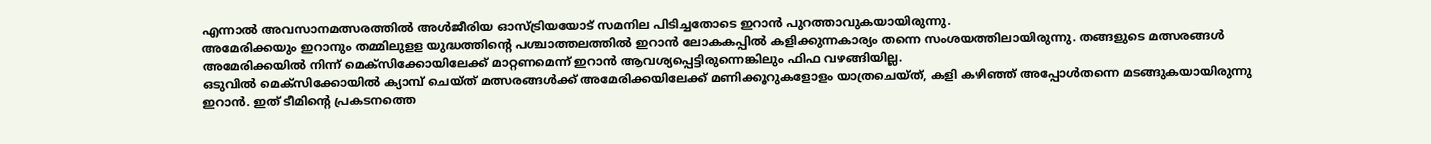എന്നാൽ അവസാനമത്സരത്തിൽ അൾജീരിയ ഓസ്ട്രിയയോട് സമനില പിടിച്ചതോടെ ഇറാൻ പുറത്താവുകയായിരുന്നു.
അമേരിക്കയും ഇറാനും തമ്മിലുളള യുദ്ധത്തിന്റെ പശ്ചാത്തലത്തിൽ ഇറാൻ ലോകകപ്പിൽ കളിക്കുന്നകാര്യം തന്നെ സംശയത്തിലായിരുന്നു. തങ്ങളുടെ മത്സരങ്ങൾ അമേരിക്കയിൽ നിന്ന് മെക്സിക്കോയിലേക്ക് മാറ്റണമെന്ന് ഇറാൻ ആവശ്യപ്പെട്ടിരുന്നെങ്കിലും ഫിഫ വഴങ്ങിയില്ല.
ഒടുവിൽ മെക്സിക്കോയിൽ ക്യാമ്പ് ചെയ്ത് മത്സരങ്ങൾക്ക് അമേരിക്കയിലേക്ക് മണിക്കൂറുകളോളം യാത്രചെയ്ത്, കളി കഴിഞ്ഞ് അപ്പോൾതന്നെ മടങ്ങുകയായിരുന്നു ഇറാൻ. ഇത് ടീമിന്റെ പ്രകടനത്തെ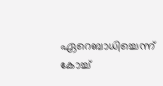ഏറെബാധിച്ചെന്ന് കോച്ച്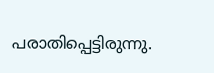പരാതിപ്പെട്ടിരുന്നു.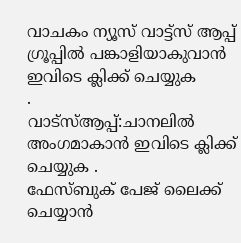വാചകം ന്യൂസ് വാട്ട്സ് ആപ്പ് ഗ്രൂപ്പിൽ പങ്കാളിയാകുവാൻ
ഇവിടെ ക്ലിക്ക് ചെയ്യുക
.
വാട്സ്ആപ്പ്:ചാനലിൽ അംഗമാകാൻ ഇവിടെ ക്ലിക്ക് ചെയ്യുക .
ഫേസ്ബുക് പേജ് ലൈക്ക് ചെയ്യാൻ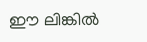ഈ ലിങ്കിൽ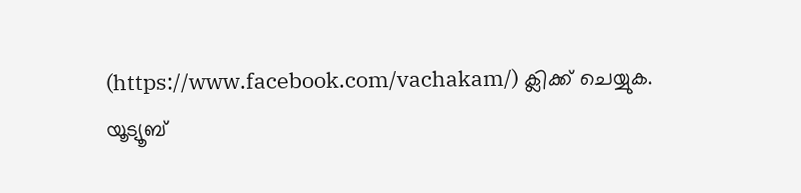(https://www.facebook.com/vachakam/) ക്ലിക്ക് ചെയ്യുക.
യൂട്യൂബ്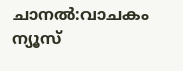ചാനൽ:വാചകം ന്യൂസ്